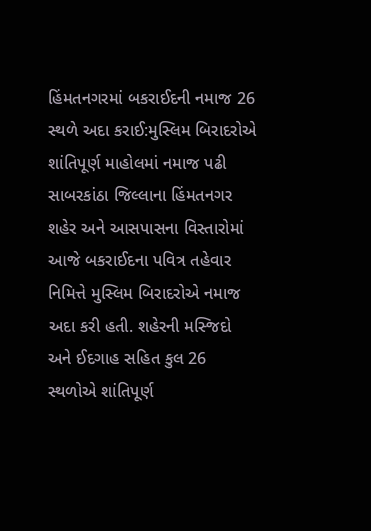હિંમતનગરમાં બકરાઈદની નમાજ 26 સ્થળે અદા કરાઈ:મુસ્લિમ બિરાદરોએ શાંતિપૂર્ણ માહોલમાં નમાજ પઢી
સાબરકાંઠા જિલ્લાના હિંમતનગર શહેર અને આસપાસના વિસ્તારોમાં આજે બકરાઈદના પવિત્ર તહેવાર નિમિત્તે મુસ્લિમ બિરાદરોએ નમાજ અદા કરી હતી. શહેરની મસ્જિદો અને ઈદગાહ સહિત કુલ 26 સ્થળોએ શાંતિપૂર્ણ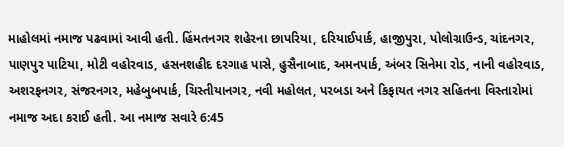માહોલમાં નમાજ પઢવામાં આવી હતી. હિંમતનગર શહેરના છાપરિયા, દરિયાઈપાર્ક, હાજીપુરા, પોલોગ્રાઉન્ડ, ચાંદનગર, પાણપુર પાટિયા, મોટી વહોરવાડ, હસનશહીદ દરગાહ પાસે, હુસૈનાબાદ, અમનપાર્ક, અંબર સિનેમા રોડ, નાની વહોરવાડ, અશરફનગર, સંજરનગર, મહેબુબપાર્ક, ચિસ્તીયાનગર, નવી મહોલત, પરબડા અને કિફાયત નગર સહિતના વિસ્તારોમાં નમાજ અદા કરાઈ હતી. આ નમાજ સવારે 6:45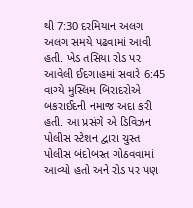થી 7:30 દરમિયાન અલગ અલગ સમયે પઢવામાં આવી હતી. ખેડ તસિયા રોડ પર આવેલી ઈદગાહમાં સવારે 6:45 વાગ્યે મુસ્લિમ બિરાદરોએ બકરાઈદની નમાજ અદા કરી હતી. આ પ્રસંગે એ ડિવિઝન પોલીસ સ્ટેશન દ્વારા ચુસ્ત પોલીસ બંદોબસ્ત ગોઠવવામાં આવ્યો હતો અને રોડ પર પણ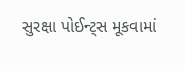સુરક્ષા પોઈન્ટ્સ મૂકવામાં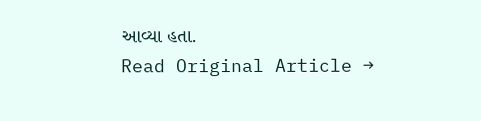આવ્યા હતા.
Read Original Article →